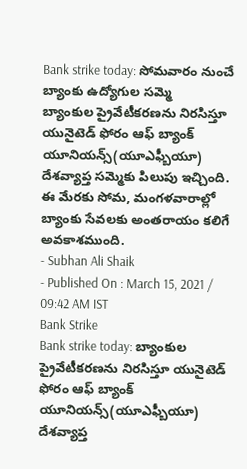Bank strike today: సోమవారం నుంచే బ్యాంకు ఉద్యోగుల సమ్మె
బ్యాంకుల ప్రైవేటీకరణను నిరసిస్తూ యునైటెడ్ ఫోరం ఆఫ్ బ్యాంక్ యూనియన్స్(యూఎఫ్బీయూ) దేశవ్యాప్త సమ్మెకు పిలుపు ఇచ్చింది. ఈ మేరకు సోమ, మంగళవారాల్లో బ్యాంకు సేవలకు అంతరాయం కలిగే అవకాశముంది.
- Subhan Ali Shaik
- Published On : March 15, 2021 / 09:42 AM IST
Bank Strike
Bank strike today: బ్యాంకుల ప్రైవేటీకరణను నిరసిస్తూ యునైటెడ్ ఫోరం ఆఫ్ బ్యాంక్ యూనియన్స్(యూఎఫ్బీయూ) దేశవ్యాప్త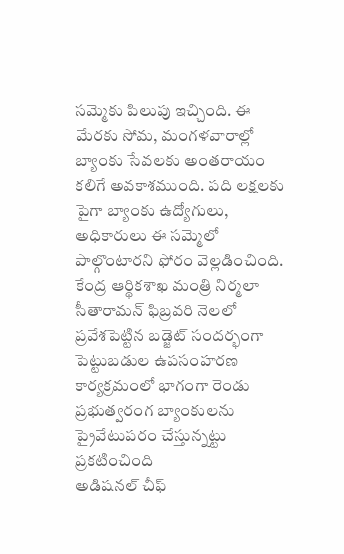సమ్మెకు పిలుపు ఇచ్చింది. ఈ మేరకు సోమ, మంగళవారాల్లో బ్యాంకు సేవలకు అంతరాయం కలిగే అవకాశముంది. పది లక్షలకు పైగా బ్యాంకు ఉద్యోగులు, అధికారులు ఈ సమ్మెలో పాల్గొంటారని ఫోరం వెల్లడించింది.
కేంద్ర ఆర్థికశాఖ మంత్రి నిర్మలా సీతారామన్ ఫిబ్రవరి నెలలో ప్రవేశపెట్టిన బడ్జెట్ సందర్భంగా పెట్టుబడుల ఉపసంహరణ కార్యక్రమంలో భాగంగా రెండు ప్రభుత్వరంగ బ్యాంకులను ప్రైవేటుపరం చేస్తున్నట్టు ప్రకటించింది
అడిషనల్ చీఫ్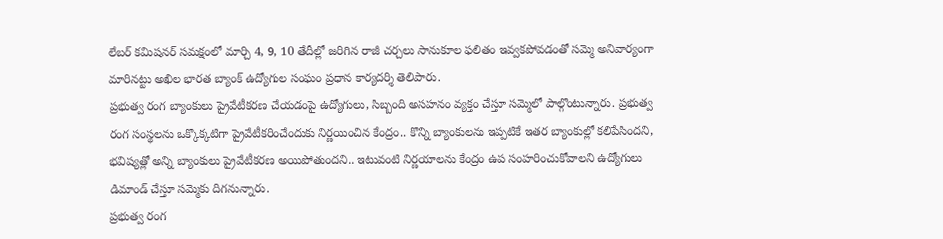లేబర్ కమిషనర్ సమక్షంలో మార్చి 4, 9, 10 తేదీల్లో జరిగిన రాజీ చర్చలు సానుకూల ఫలితం ఇవ్వకపోవడంతో సమ్మె అనివార్యంగా మారినట్టు అఖిల భారత బ్యాంక్ ఉద్యోగుల సంఘం ప్రధాన కార్యదర్శి తెలిపారు.
ప్రభుత్వ రంగ బ్యాంకులు ప్రైవేటీకరణ చేయడంపై ఉద్యోగులు, సిబ్బంది అసహనం వ్యక్తం చేస్తూ సమ్మెలో పాల్గొంటున్నారు. ప్రభుత్వ రంగ సంస్థలను ఒక్కొక్కటిగా ప్రైవేటీకరించేందుకు నిర్ణయించిన కేంద్రం.. కొన్ని బ్యాంకులను ఇప్పటికే ఇతర బ్యాంకుల్లో కలిపేసిందని, భవిష్యత్లో అన్ని బ్యాంకులు ప్రైవేటీకరణ అయిపోతుందని.. ఇటువంటి నిర్ణయాలను కేంద్రం ఉప సంహరించుకోవాలని ఉద్యోగులు డిమాండ్ చేస్తూ సమ్మెకు దిగనున్నారు.
ప్రభుత్వ రంగ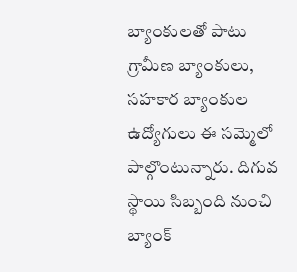బ్యాంకులతో పాటు గ్రామీణ బ్యాంకులు, సహకార బ్యాంకుల ఉద్యోగులు ఈ సమ్మెలో పాల్గొంటున్నారు. దిగువ స్థాయి సిబ్బంది నుంచి బ్యాంక్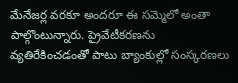మేనేజర్ల వరకూ అందరూ ఈ సమ్మెలో అంతా పాల్గొంటున్నారు. ప్రైవేటీకరణను వ్యతిరేకించడంతో పాటు బ్యాంకుల్లో సంస్కరణలు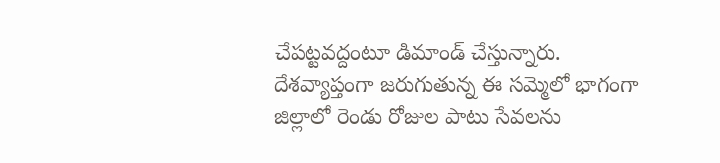చేపట్టవద్దంటూ డిమాండ్ చేస్తున్నారు. దేశవ్యాప్తంగా జరుగుతున్న ఈ సమ్మెలో భాగంగా జిల్లాలో రెండు రోజుల పాటు సేవలను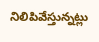నిలిపివేస్తున్నట్లు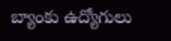బ్యాంకు ఉద్యోగులు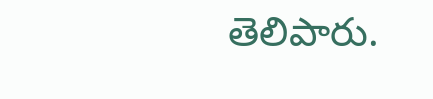తెలిపారు.